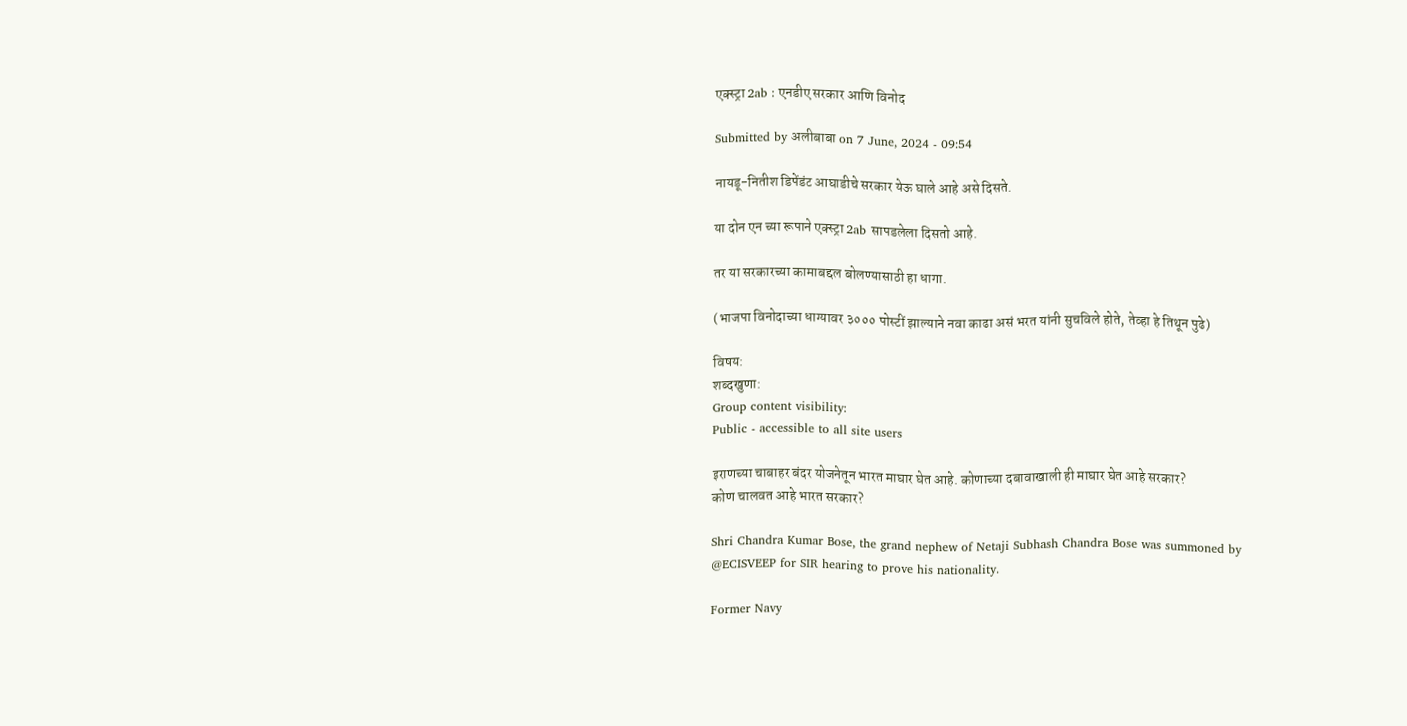एक्स्ट्रा 2ab : एनडीए सरकार आणि विनोद

Submitted by अलीबाबा on 7 June, 2024 - 09:54

नायडू-नितीश डिपेंडंट आघाडीचे सरकार येऊ घाले आहे असे दिसते.

या दोन एन च्या रूपाने एक्स्ट्रा 2ab सापडलेला दिसतो आहे.

तर या सरकारच्या कामाबद्दल बोलण्यासाठी हा धागा.

(भाजपा विनोदाच्या धाग्यावर ३००० पोस्टीं झाल्याने नवा काढा असं भरत यांनी सुचविले होते, तेव्हा हे तिथून पुढे)

विषय:
शब्दखुणा:
Group content visibility:
Public - accessible to all site users

इराणच्या चाबाहर बंदर योजनेतून भारत माघार घेत आहे. कोणाच्या दबावाखाली ही माघार घेत आहे सरकार?
कोण चालवत आहे भारत सरकार?

Shri Chandra Kumar Bose, the grand nephew of Netaji Subhash Chandra Bose was summoned by
@ECISVEEP for SIR hearing to prove his nationality.

Former Navy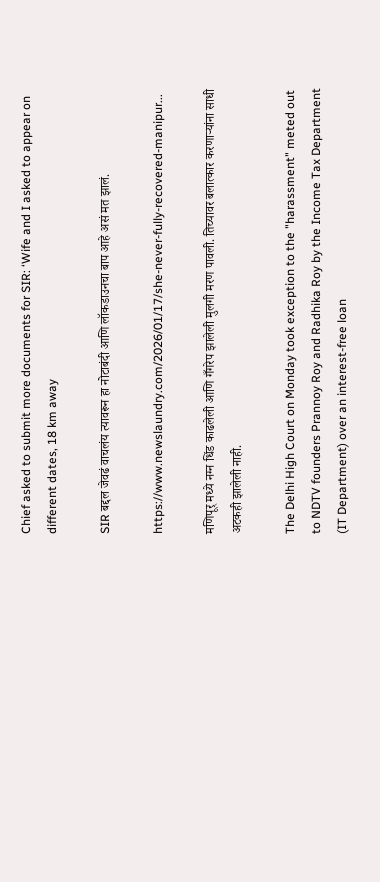Chief asked to submit more documents for SIR: ‘Wife and I asked to appear on different dates, 18 km away

SIR बद्दल जेवढं वाचलंय त्यावरून हा नोटाबंदी आणि लॉकडाउनचा बाप आहे असं मत झालं.

https://www.newslaundry.com/2026/01/17/she-never-fully-recovered-manipur...

मणिपूर् मध्ये नग्न धिंड काढलेली आणि गँगरेप झालेली मुलगी मरण पावली. तिच्यावर बलात्कार करणार्‍यांना साधी अटकही झालेली नाही.

The Delhi High Court on Monday took exception to the "harassment" meted out to NDTV founders Prannoy Roy and Radhika Roy by the Income Tax Department (IT Department) over an interest-free loan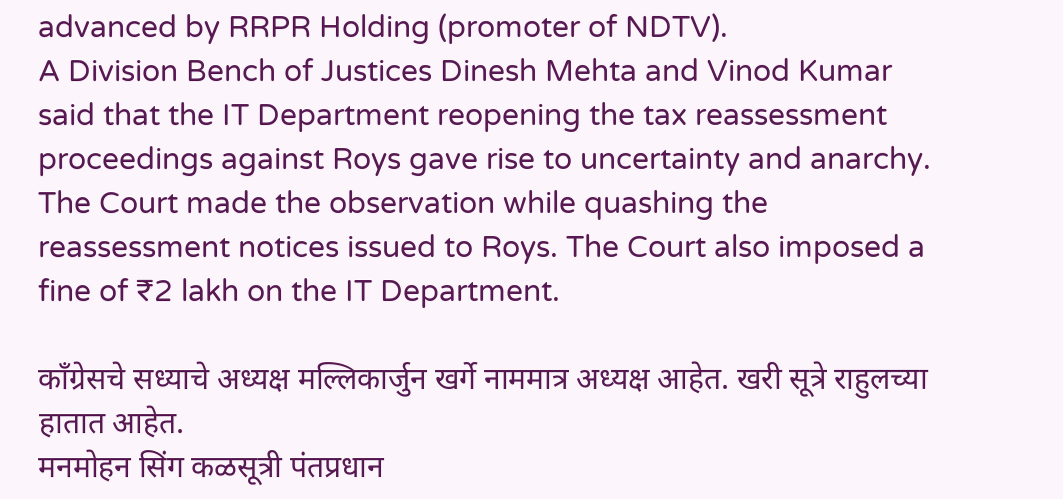advanced by RRPR Holding (promoter of NDTV).
A Division Bench of Justices Dinesh Mehta and Vinod Kumar said that the IT Department reopening the tax reassessment proceedings against Roys gave rise to uncertainty and anarchy.
The Court made the observation while quashing the reassessment notices issued to Roys. The Court also imposed a fine of ₹2 lakh on the IT Department.

काँग्रेसचे सध्याचे अध्यक्ष मल्लिकार्जुन खर्गे नाममात्र अध्यक्ष आहेत. खरी सूत्रे राहुलच्या हातात आहेत.
मनमोहन सिंग कळसूत्री पंतप्रधान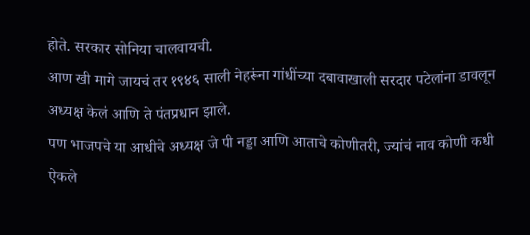होते. सरकार सोनिया चालवायची.
आण खी मागे जायचं तर १९४६ साली नेहरूंना गांधींच्या दबावाखाली सरदार पटेलांना डावलून अध्यक्ष केलं आणि ते पंतप्रधान झाले.
पण भाजपचे या आधीचे अध्यक्ष जे पी नड्डा आणि आताचे कोणीतरी, ज्यांचं नाव कोणी कधी ऐकले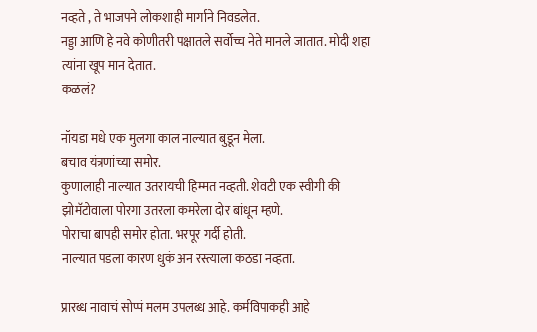नव्हते , ते भाजपने लोकशाही मार्गाने निवडलेत.
नड्डा आणि हे नवे कोणीतरी पक्षातले सर्वोच्च नेते मानले जातात. मोदी शहा त्यांना खूप मान देतात.
कळलं?

नॉयडा मधे एक मुलगा काल नाल्यात बुडून मेला.
बचाव यंत्रणांच्या समोर.
कुणालाही नाल्यात उतरायची हिम्मत नव्हती. शेवटी एक स्वीगी की झोमॅटोवाला पोरगा उतरला कमरेला दोर बांधून म्हणे.
पोराचा बापही समोर होता. भरपूर गर्दी होती.
नाल्यात पडला कारण धुकं अन रस्त्याला कठडा नव्हता.

प्रारब्ध नावाचं सोप्पं मलम उपलब्ध आहे. कर्मविपाकही आहे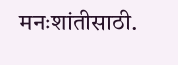मनःशांतीसाठी.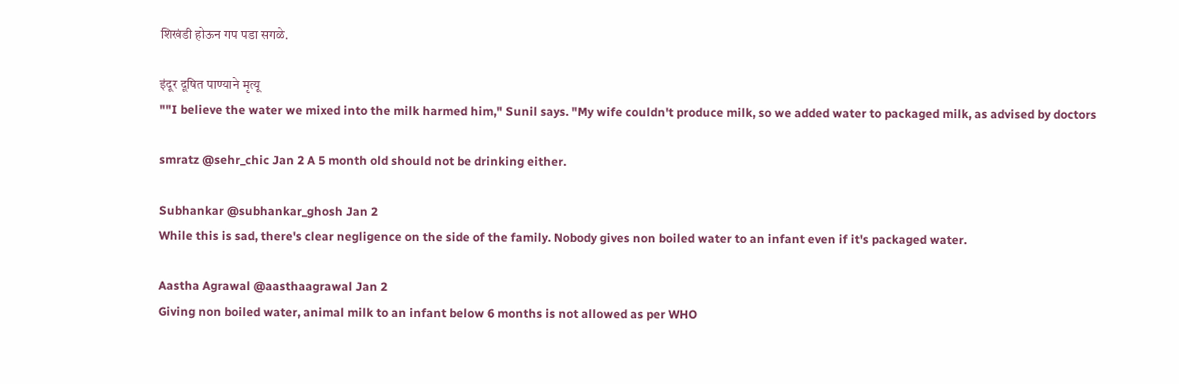शिखंडी होऊन गप पडा सगळे.

इंदूर दूषित पाण्याने मृत्यू
""I believe the water we mixed into the milk harmed him," Sunil says. "My wife couldn't produce milk, so we added water to packaged milk, as advised by doctors

smratz @sehr_chic Jan 2 A 5 month old should not be drinking either.

Subhankar @subhankar_ghosh Jan 2
While this is sad, there's clear negligence on the side of the family. Nobody gives non boiled water to an infant even if it's packaged water.

Aastha Agrawal @aasthaagrawal Jan 2
Giving non boiled water, animal milk to an infant below 6 months is not allowed as per WHO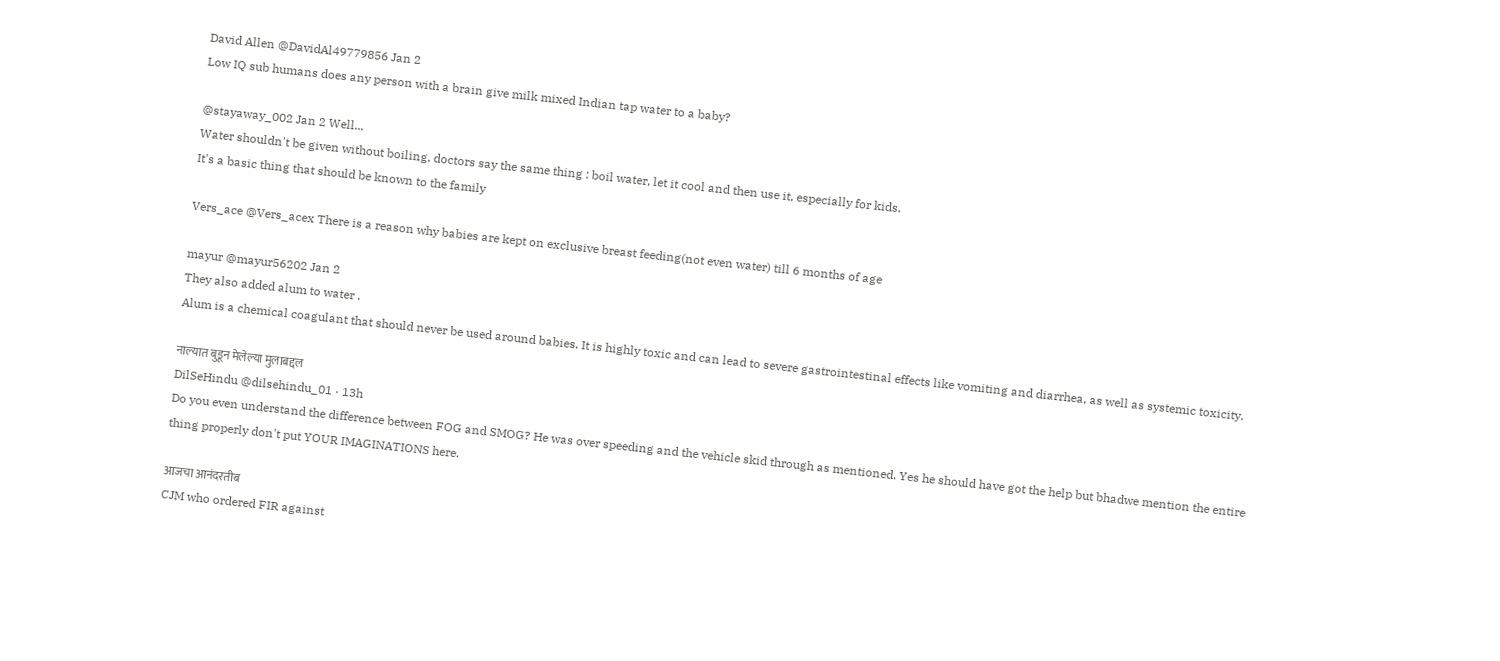David Allen @DavidAl49779856 Jan 2
Low IQ sub humans does any person with a brain give milk mixed Indian tap water to a baby?

@stayaway_002 Jan 2 Well...
Water shouldn't be given without boiling, doctors say the same thing : boil water, let it cool and then use it, especially for kids.
It's a basic thing that should be known to the family

Vers_ace @Vers_acex There is a reason why babies are kept on exclusive breast feeding(not even water) till 6 months of age

mayur @mayur56202 Jan 2
They also added alum to water .
Alum is a chemical coagulant that should never be used around babies. It is highly toxic and can lead to severe gastrointestinal effects like vomiting and diarrhea, as well as systemic toxicity.

नाल्यात बुडून मेलेल्या मुलाबद्दल
DilSeHindu @dilsehindu_01 · 13h
Do you even understand the difference between FOG and SMOG? He was over speeding and the vehicle skid through as mentioned. Yes he should have got the help but bhadwe mention the entire thing properly don't put YOUR IMAGINATIONS here.

आजचा आनंदरतीब
CJM who ordered FIR against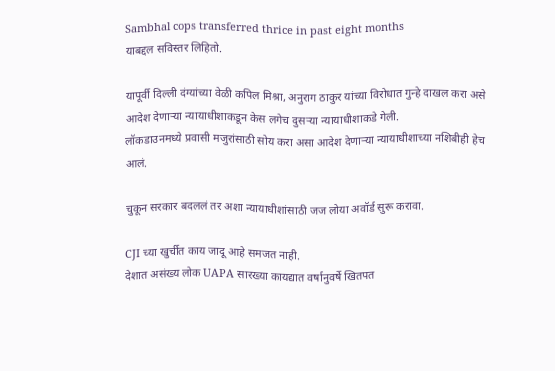Sambhal cops transferred thrice in past eight months
याबद्दल सविस्तर लिहितो.

यापूर्वी दिल्ली दंग्यांच्या वेळी कपिल मिश्रा, अनुराग ठाकुर यांच्या विरोधात गुन्हे दाखल करा असे आदेश देणार्‍या न्यायाधीशाकडून केस लगेच दुसर्‍या न्यायाधीशाकडे गेली.
लॉकडाउनमध्ये प्रवासी मजुरांसाठी सोय करा असा आदेश देणार्‍या न्यायाधीशाच्या नशिबीही हेच आलं.

चुकून सरकार बदललं तर अशा न्यायाधीशांसाठी जज लोया अवॉर्ड सुरू करावा.

CJI च्या खुर्चीत काय जादू आहे समजत नाही.
देशात असंख्य लोक UAPA सारख्या कायद्यात वर्षानुवर्षे खितपत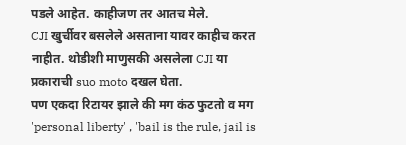पडले आहेत. काहीजण तर आतच मेले.
CJI खुर्चीवर बसलेले असताना यावर काहीच करत नाहीत. थोडीशी माणुसकी असलेला CJI या प्रकाराची suo moto दखल घेता.
पण एकदा रिटायर झाले की मग कंठ फुटतो व मग 'personal liberty' , 'bail is the rule, jail is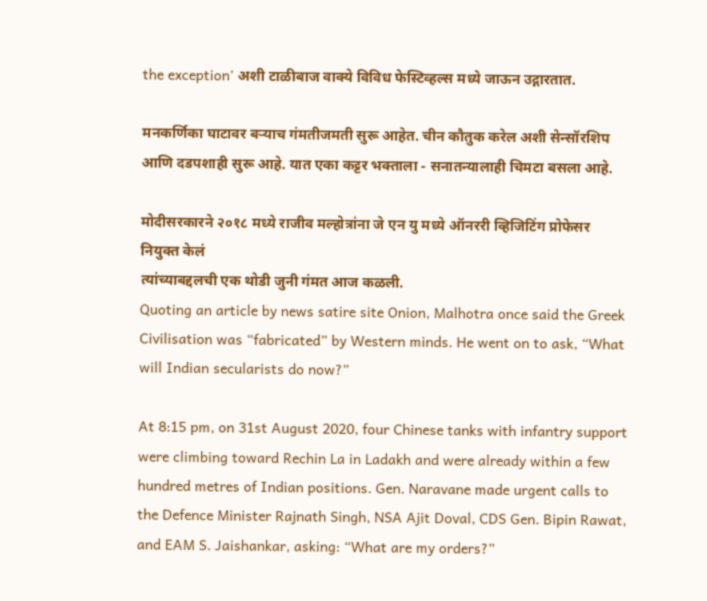the exception' अशी टाळीबाज वाक्ये विविध फेस्टिव्हल्स मध्ये जाऊन उद्गारतात.

मनकर्णिका घाटावर बर्‍याच गंमतीजमती सुरू आहेत. चीन कौतुक करेल अशी सेन्सॉरशिप आणि दडपशाही सुरू आहे. यात एका कट्टर भक्ताला - सनातन्यालाही चिमटा बसला आहे.

मोदीसरकारने २०१८ मध्ये राजीव मल्होत्रांना जे एन यु मध्ये ऑनररी व्हिजिटिंग प्रोफेसर नियुक्त केलं
त्यांच्याबद्दलची एक थोडी जुनी गंमत आज कळली.
Quoting an article by news satire site Onion, Malhotra once said the Greek Civilisation was “fabricated” by Western minds. He went on to ask, “What will Indian secularists do now?”

At 8:15 pm, on 31st August 2020, four Chinese tanks with infantry support were climbing toward Rechin La in Ladakh and were already within a few hundred metres of Indian positions. Gen. Naravane made urgent calls to the Defence Minister Rajnath Singh, NSA Ajit Doval, CDS Gen. Bipin Rawat, and EAM S. Jaishankar, asking: “What are my orders?”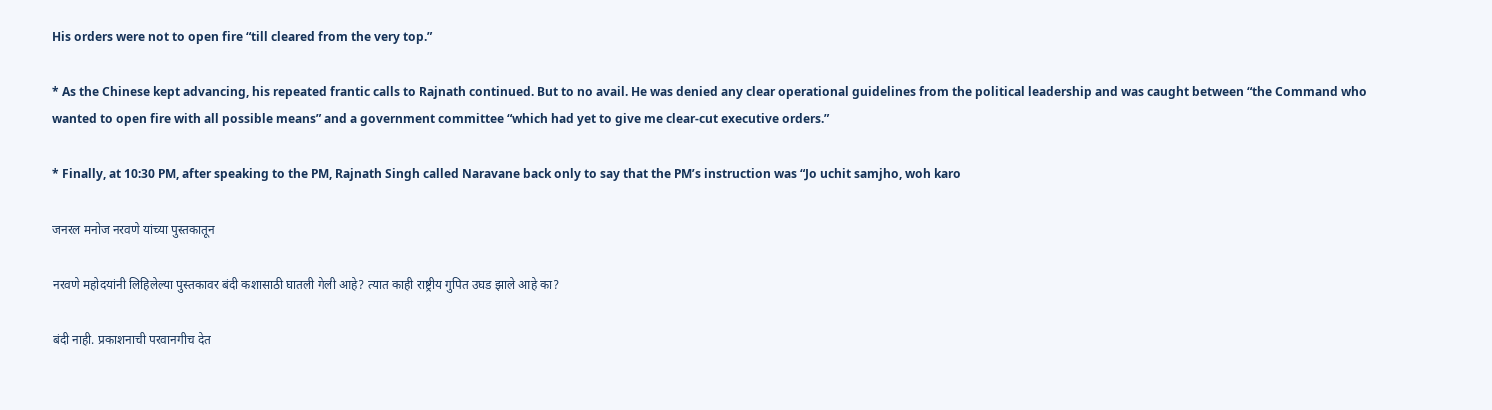His orders were not to open fire “till cleared from the very top.”

* As the Chinese kept advancing, his repeated frantic calls to Rajnath continued. But to no avail. He was denied any clear operational guidelines from the political leadership and was caught between “the Command who wanted to open fire with all possible means” and a government committee “which had yet to give me clear-cut executive orders.”

* Finally, at 10:30 PM, after speaking to the PM, Rajnath Singh called Naravane back only to say that the PM’s instruction was “Jo uchit samjho, woh karo

जनरल मनोज नरवणे यांच्या पुस्तकातून

नरवणे महोदयांनी लिहिलेल्या पुस्तकावर बंदी कशासाठी घातली गेली आहे? त्यात काही राष्ट्रीय गुपित उघड झाले आहे का?

बंदी नाही. प्रकाशनाची परवानगीच देत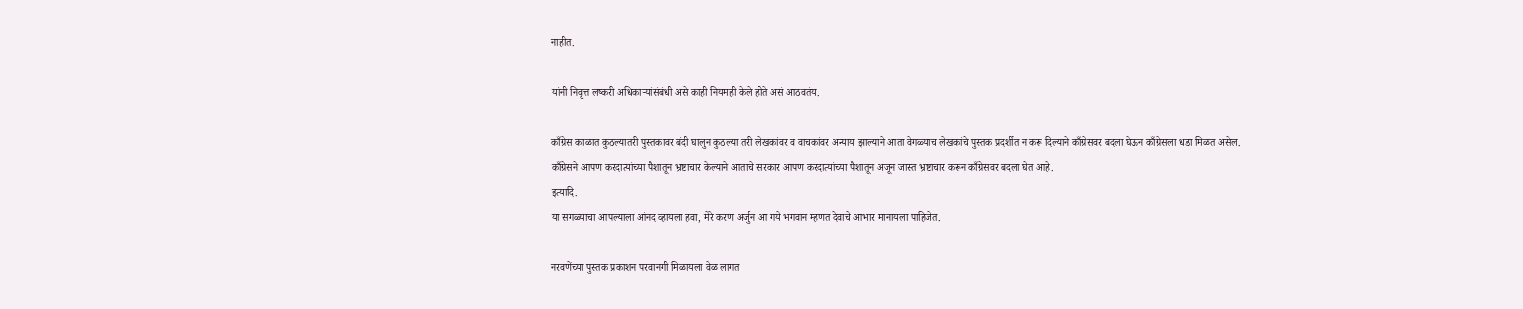नाहीत.

यांनी निवृत्त लष्करी अधिकार्‍यांसंबंधी असे काही नियमही केले होते असं आठवतंय.

काँग्रेस काळात कुठल्यातरी पुस्तकावर बंदी घालुन कुठल्या तरी लेखकांवर व वाचकांवर अन्याय झाल्याने आता वेगळ्याच लेखकांचे पुस्तक प्रदर्शीत न करू दिल्याने काँग्रेसवर बदला घेऊन काँग्रेसला धडा मिळत असेल.
काँग्रेसने आपण करदात्यांच्या पैशातून भ्रष्टाचार केल्याने आताचे सरकार आपण करदात्यांच्या पैशातून अजून जास्त भ्रष्टाचार करून काँग्रेसवर बदला घेत आहे.
इत्यादि.
या सगळ्याचा आपल्याला आंनद व्हायला हवा, मेरे करण अर्जुन आ गये भगवान म्हणत देवाचे आभार मानायला पाहिजेत.

नरवणेंच्या पुस्तक प्रकाशन परवानगी मिळायला वेळ लागत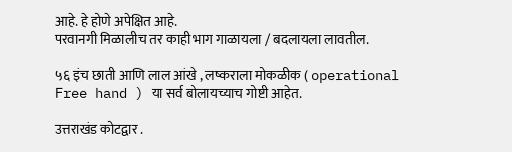आहे. हे होणे अपेक्षित आहे.
परवानगी मिळालीच तर काही भाग गाळायला / बदलायला लावतील.

५६ इंच छाती आणि लाल आंखे , लष्कराला मोकळीक ( operational Free hand ) या सर्व बोलायच्याच गोष्टी आहेत.

उत्तराखंड कोटद्वार .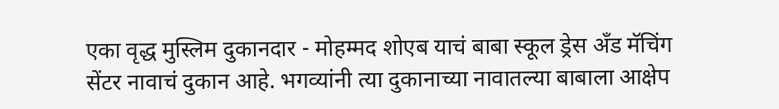एका वृद्ध मुस्लिम दुकानदार - मोहम्मद शोएब याचं बाबा स्कूल ड्रेस अँड मॅचिंग सेंटर नावाचं दुकान आहे. भगव्यांनी त्या दुकानाच्या नावातल्या बाबाला आक्षेप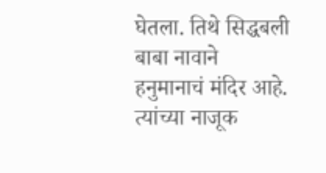घेतला. तिथे सिद्धबली बाबा नावाने हनुमानाचं मंदिर आहे. त्यांच्या नाजूक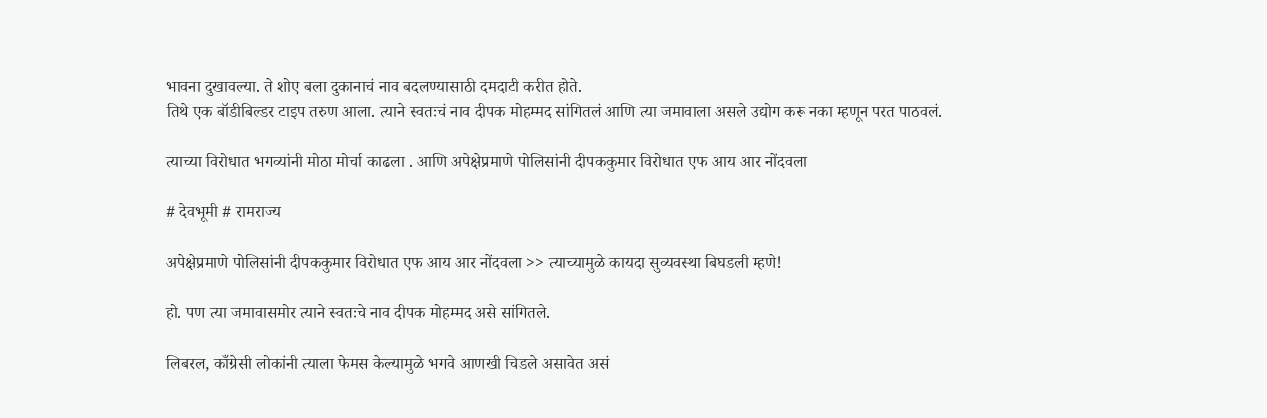भावना दुखावल्या. ते शोए बला दुकानाचं नाव बदलण्यासाठी दमदाटी करीत होते.
तिथे एक बॉडीबिल्डर टाइप तरुण आला. त्याने स्वतःचं नाव दीपक मोहम्मद सांगितलं आणि त्या जमावाला असले उद्योग करू नका म्हणून परत पाठवलं.

त्याच्या विरोधात भगव्यांनी मोठा मोर्चा काढला . आणि अपेक्षेप्रमाणे पोलिसांनी दीपककुमार विरोधात एफ आय आर नोंदवला

# देवभूमी # रामराज्य

अपेक्षेप्रमाणे पोलिसांनी दीपककुमार विरोधात एफ आय आर नोंदवला >> त्याच्यामुळे कायदा सुव्यवस्था बिघडली म्हणे!

हो. पण त्या जमावासमोर त्याने स्वतःचे नाव दीपक मोहम्मद असे सांगितले.

लिबरल, काँग्रेसी लोकांनी त्याला फेमस केल्यामुळे भगवे आणखी चिडले असावेत असं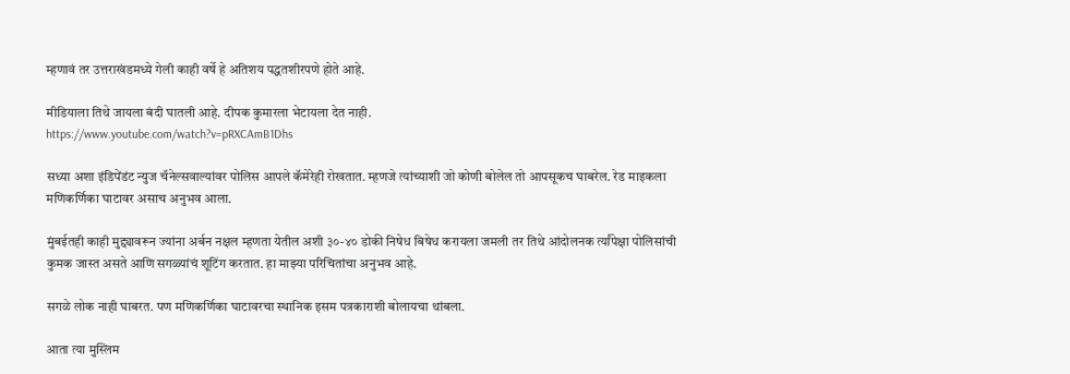म्हणावं तर उत्तराखंडमध्ये गेली काही वर्षे हे अतिशय पद्धतशीरपणे होते आहे.

मीडियाला तिथे जायला बंदी घातली आहे. दीपक कुमारला भेटायला देत नाही.
https://www.youtube.com/watch?v=pRXCAmB1Dhs

सध्या अशा इंडिपेंडंट न्युज चॅनेल्सवाल्यांवर पोलिस आपले कॅमेरेही रोखतात. म्हणजे त्यांच्याशी जो कोणी बोलेल तो आपसूकच घाबरेल. रेड माइकला मणिकर्णिका घाटावर असाच अनुभव आला.

मुंबईतही काही मुद्द्यावरून ज्यांना अर्बन नक्षल म्हणता येतील अशी ३०-४० डोकी निषेध बिषेध करायला जमली तर तिथे आंदोलनक र्त्यांपेक्षा पोलिसांची कुमक जास्त असते आणि सगळ्यांचं शूटिंग करतात. हा माझ्या परिचितांचा अनुभव आहे.

सगळे लोक नाही घाबरत. पण मणिकर्णिका घाटावरचा स्थानिक इसम पत्रकाराशी बोलायचा थांबला.

आता त्या मुस्लिम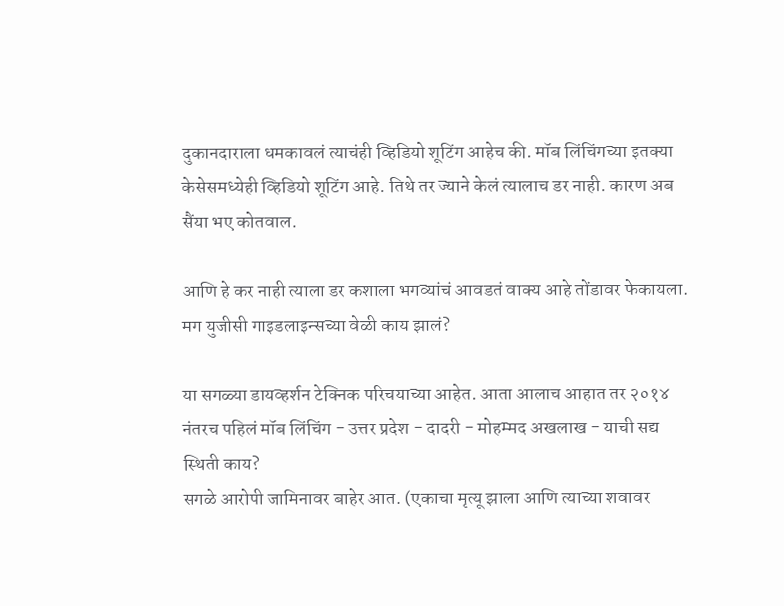दुकानदाराला धमकावलं त्याचंही व्हिडियो शूटिंग आहेच की. मॉब लिंचिंगच्या इतक्या केसेसमध्येही व्हिडियो शूटिंग आहे. तिथे तर ज्याने केलं त्यालाच डर नाही. कारण अब सैंया भए कोतवाल.

आणि हे कर नाही त्याला डर कशाला भगव्यांचं आवडतं वाक्य आहे तोंडावर फेकायला. मग युजीसी गाइडलाइन्सच्या वेळी काय झालं?

या सगळ्या डायव्हर्शन टेक्निक परिचयाच्या आहेत. आता आलाच आहात तर २०१४ नंतरच पहिलं मॉब लिंचिंग - उत्तर प्रदेश - दादरी - मोहम्मद अखलाख - याची सद्य स्थिती काय?
सगळे आरोपी जामिनावर बाहेर आत. (एकाचा मृत्यू झाला आणि त्याच्या शवावर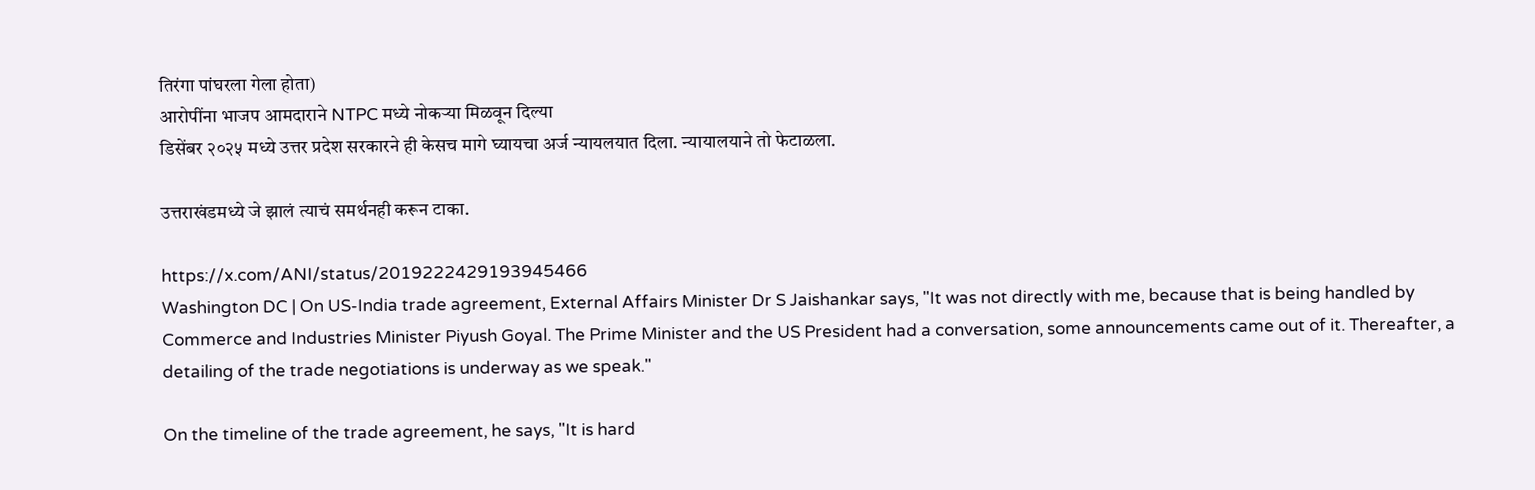तिरंगा पांघरला गेला होता)
आरोपींना भाजप आमदाराने NTPC मध्ये नोकर्‍या मिळवून दिल्या
डिसेंबर २०२५ मध्ये उत्तर प्रदेश सरकारने ही केसच मागे घ्यायचा अर्ज न्यायलयात दिला. न्यायालयाने तो फेटाळला.

उत्तराखंडमध्ये जे झालं त्याचं समर्थनही करून टाका.

https://x.com/ANI/status/2019222429193945466
Washington DC | On US-India trade agreement, External Affairs Minister Dr S Jaishankar says, "It was not directly with me, because that is being handled by Commerce and Industries Minister Piyush Goyal. The Prime Minister and the US President had a conversation, some announcements came out of it. Thereafter, a detailing of the trade negotiations is underway as we speak."

On the timeline of the trade agreement, he says, "It is hard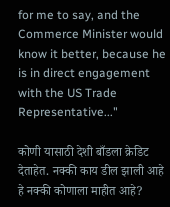for me to say, and the Commerce Minister would know it better, because he is in direct engagement with the US Trade Representative..."

कोणी यासाठी देशी बाँडला क्रेडिट देताहेत. नक्की काय डील झाली आहे हे नक्की कोणाला माहीत आहे?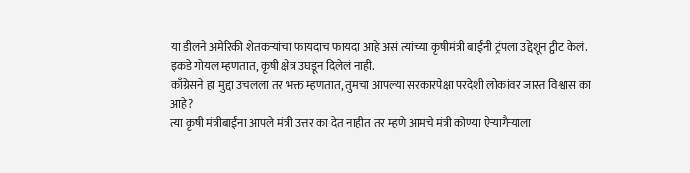या डीलने अमेरिकी शेतकर्‍यांचा फायदाच फायदा आहे असं त्यांच्या कृषीमंत्री बाईंनी ट्रंपला उद्देशून ट्वीट केलं.
इकडे गोयल म्हणतात, कृषी क्षेत्र उघडून दिलेलं नाही.
काँग्रेसने हा मुद्दा उचलला तर भक्त म्हणतात, तुमचा आपल्या सरकारपेक्षा परदेशी लोकांवर जास्त विश्वास का आहे?
त्या कृषी मंत्रीबाईंना आपले मंत्री उत्तर का देत नाहीत तर म्हणे आमचे मंत्री कोण्या ऐर्‍यागैर्‍याला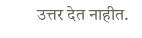उत्तर देत नाहीत.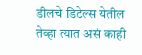डीलचे डिटेल्स येतील तेव्हा त्यात असं काही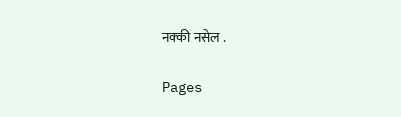नक्की नसेल .

Pages